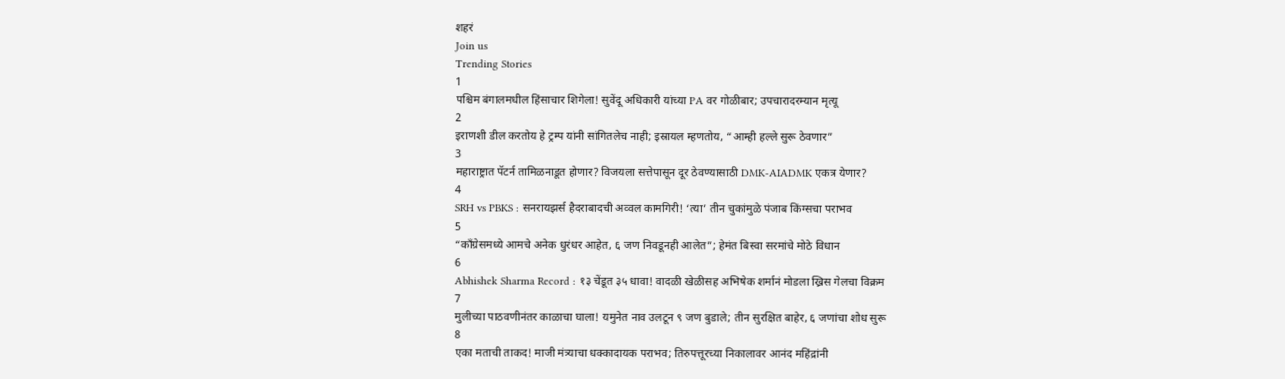शहरं
Join us
Trending Stories
1
पश्चिम बंगालमधील हिंसाचार शिगेला! सुवेंदू अधिकारी यांच्या PA वर गोळीबार; उपचारादरम्यान मृत्यू
2
इराणशी डील करतोय हे ट्रम्प यांनी सांगितलेच नाही; इस्रायल म्हणतोय, “आम्ही हल्ले सुरू ठेवणार”
3
महाराष्ट्रात पॅटर्न तामिळनाडूत होणार? विजयला सत्तेपासून दूर ठेवण्यासाठी DMK-AIADMK एकत्र येणार?
4
SRH vs PBKS : सनरायझर्स हैदराबादची अव्वल कामगिरी! ‘त्या’ तीन चुकांमुळे पंजाब किंग्सचा पराभव
5
“काँग्रेसमध्ये आमचे अनेक धुरंधर आहेत, ६ जण निवडूनही आलेत”; हेमंत बिस्वा सरमांचे मोठे विधान
6
Abhishek Sharma Record : १३ चेंडूत ३५ धावा! वादळी खेळीसह अभिषेक शर्मानं मोडला ख्रिस गेलचा विक्रम
7
मुलीच्या पाठवणीनंतर काळाचा घाला! यमुनेत नाव उलटून ९ जण बुडाले; तीन सुरक्षित बाहेर, ६ जणांचा शोध सुरू
8
एका मताची ताकद! माजी मंत्र्याचा धक्कादायक पराभव; तिरुपत्तूरच्या निकालावर आनंद महिंद्रांनी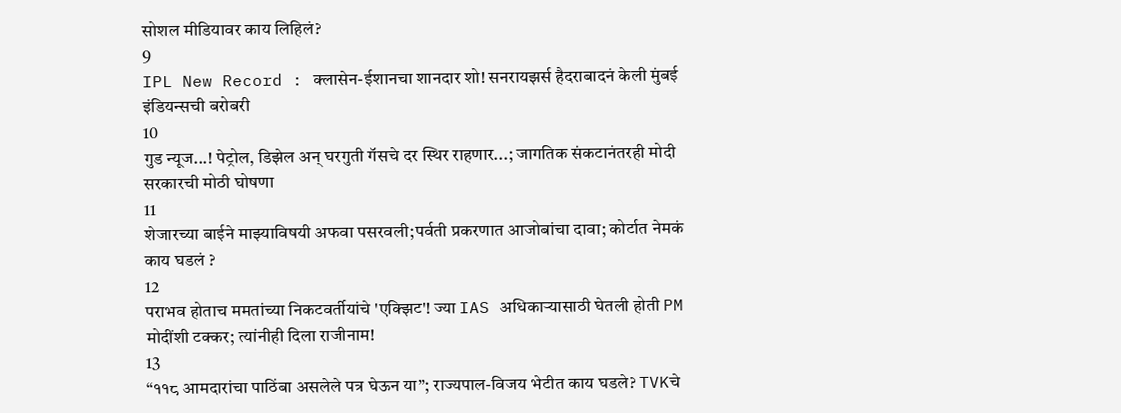सोशल मीडियावर काय लिहिलं?
9
IPL New Record : क्लासेन-ईशानचा शानदार शो! सनरायझर्स हैदराबादनं केली मुंबई इंडियन्सची बरोबरी
10
गुड न्यूज...! पेट्रोल, डिझेल अन् घरगुती गॅसचे दर स्थिर राहणार...; जागतिक संकटानंतरही मोदी सरकारची मोठी घोषणा
11
शेजारच्या बाईने माझ्याविषयी अफवा पसरवली;पर्वती प्रकरणात आजोबांचा दावा; कोर्टात नेमकं काय घडलं ?
12
पराभव होताच ममतांच्या निकटवर्तीयांचे 'एक्झिट'! ज्या IAS अधिकाऱ्यासाठी घेतली होती PM मोदींशी टक्कर; त्यांनीही दिला राजीनाम!
13
“११८ आमदारांचा पाठिंबा असलेले पत्र घेऊन या”; राज्यपाल-विजय भेटीत काय घडले? TVKचे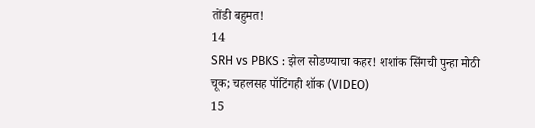तोंडी बहुमत!
14
SRH vs PBKS : झेल सोडण्याचा कहर! शशांक सिंगची पुन्हा मोठी चूक; चहलसह पॉटिंगही शॉक (VIDEO)
15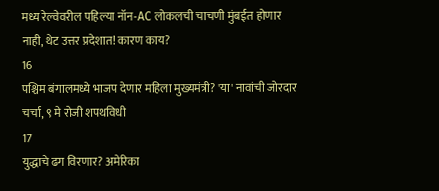मध्य रेल्वेवरील पहिल्या नॉन-AC लोकलची चाचणी मुंबईत होणार नाही, थेट उत्तर प्रदेशात! कारण काय?
16
पश्चिम बंगालमध्ये भाजप देणार महिला मुख्यमंत्री? 'या' नावांची जोरदार चर्चा, ९ मे रोजी शपथविधी
17
युद्धाचे ढग विरणार? अमेरिका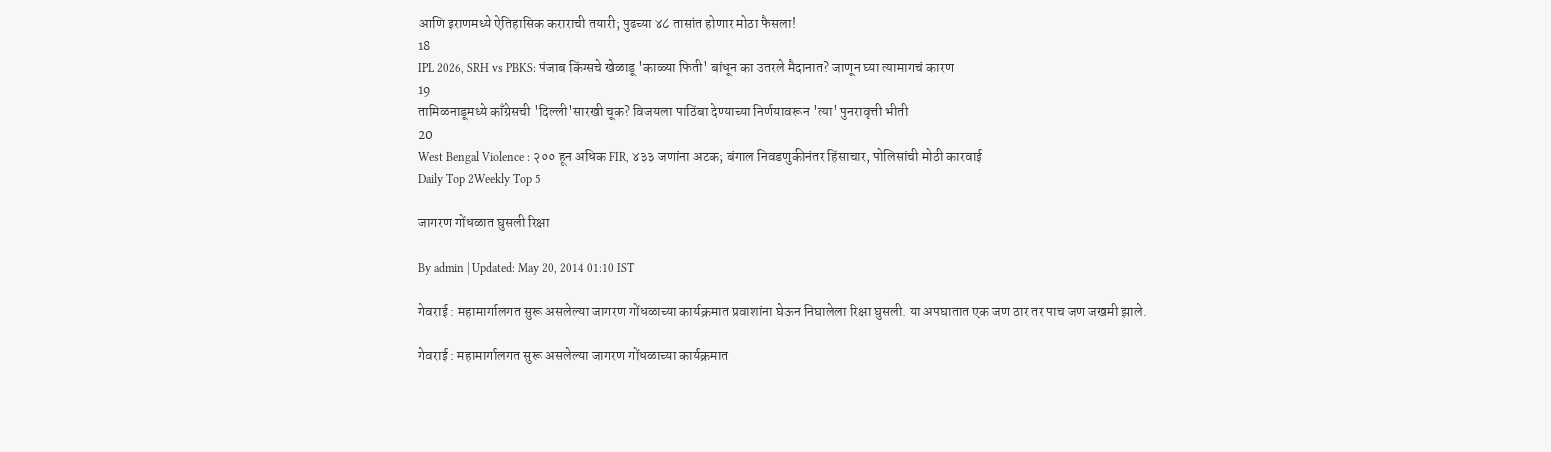आणि इराणमध्ये ऐतिहासिक कराराची तयारी; पुढच्या ४८ तासांत होणार मोठा फैसला!
18
IPL 2026, SRH vs PBKS: पंजाब किंग्सचे खेळाडू 'काळ्या फिती' बांधून का उतरले मैदानात? जाणून घ्या त्यामागचं कारण
19
तामिळनाडूमध्ये काँग्रेसची 'दिल्ली'सारखी चूक? विजयला पाठिंबा देण्याच्या निर्णयावरून 'त्या' पुनरावृत्ती भीती
20
West Bengal Violence : २०० हून अधिक FIR, ४३३ जणांना अटक; बंगाल निवडणुकीनंतर हिंसाचार, पोलिसांची मोठी कारवाई
Daily Top 2Weekly Top 5

जागरण गोंधळात घुसली रिक्षा

By admin | Updated: May 20, 2014 01:10 IST

गेवराई : महामार्गालगत सुरू असलेल्या जागरण गोंधळाच्या कार्यक्रमात प्रवाशांना घेऊन निघालेला रिक्षा घुसली. या अपघातात एक जण ठार तर पाच जण जखमी झाले.

गेवराई : महामार्गालगत सुरू असलेल्या जागरण गोंधळाच्या कार्यक्रमात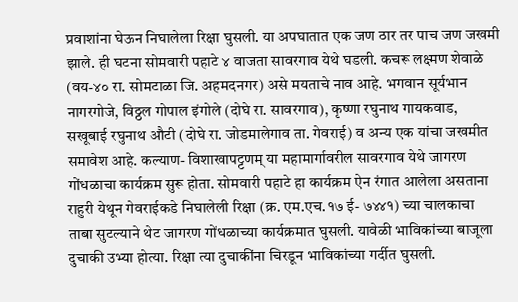प्रवाशांना घेऊन निघालेला रिक्षा घुसली. या अपघातात एक जण ठार तर पाच जण जखमी झाले. ही घटना सोमवारी पहाटे ४ वाजता सावरगाव येथे घडली. कचरू लक्ष्मण शेवाळे (वय-४० रा. सोमटाळा जि. अहमदनगर) असे मयताचे नाव आहे. भगवान सूर्यभान नागरगोजे, विठ्ठल गोपाल इंगोले (दोघे रा. सावरगाव), कृष्णा रघुनाथ गायकवाड, सखूबाई रघुनाथ औटी (दोघे रा. जोडमालेगाव ता. गेवराई) व अन्य एक यांचा जखमीत समावेश आहे. कल्याण- विशाखापट्टणम् या महामार्गावरील सावरगाव येथे जागरण गोंधळाचा कार्यक्रम सुरू होता. सोमवारी पहाटे हा कार्यक्रम ऐन रंगात आलेला असताना राहुरी येथून गेवराईकडे निघालेली रिक्षा (क्र. एम.एच.१७ ई- ७४४१) च्या चालकाचा ताबा सुटल्याने थेट जागरण गोंधळाच्या कार्यक्रमात घुसली. यावेळी भाविकांच्या बाजूला दुचाकी उभ्या होत्या. रिक्षा त्या दुचाकींना चिरडून भाविकांच्या गर्दीत घुसली.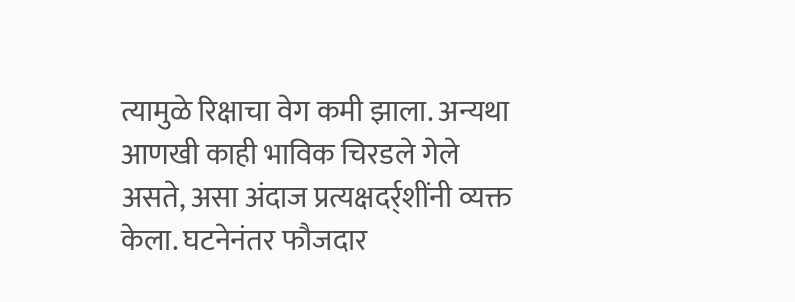त्यामुळे रिक्षाचा वेग कमी झाला. अन्यथा आणखी काही भाविक चिरडले गेले असते, असा अंदाज प्रत्यक्षदर्र्शींनी व्यक्त केला. घटनेनंतर फौजदार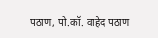पठाण, पो.कॉ. वाहेद पठाण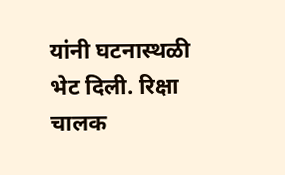यांनी घटनास्थळी भेट दिली. रिक्षा चालक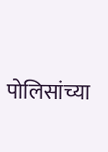पोलिसांच्या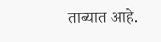ताब्यात आहे.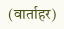(वार्ताहर)